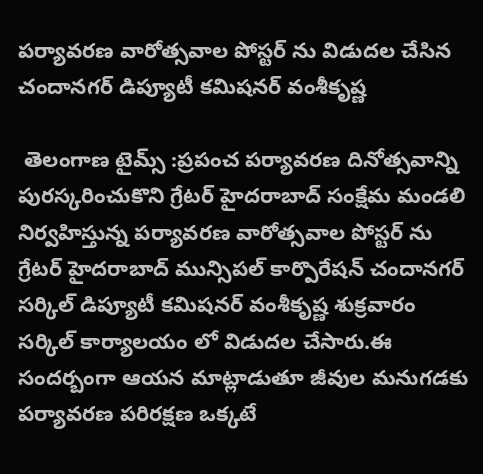పర్యావరణ వారోత్సవాల పోస్టర్ ను విడుదల చేసిన చందానగర్ డిప్యూటీ కమిషనర్ వంశీకృష్ణ

 తెలంగాణ టైమ్స్ :ప్రపంచ పర్యావరణ దినోత్సవాన్ని పురస్కరించుకొని గ్రేటర్ హైదరాబాద్ సంక్షేమ మండలి నిర్వహిస్తున్న పర్యావరణ వారోత్సవాల పోస్టర్ ను గ్రేటర్ హైదరాబాద్ మున్సిపల్ కార్పొరేషన్ చందానగర్ సర్కిల్ డిప్యూటీ కమిషనర్ వంశీకృష్ణ శుక్రవారం సర్కిల్ కార్యాలయం లో విడుదల చేసారు.ఈ సందర్బంగా ఆయన మాట్లాడుతూ జీవుల మనుగడకు పర్యావరణ పరిరక్షణ ఒక్కటే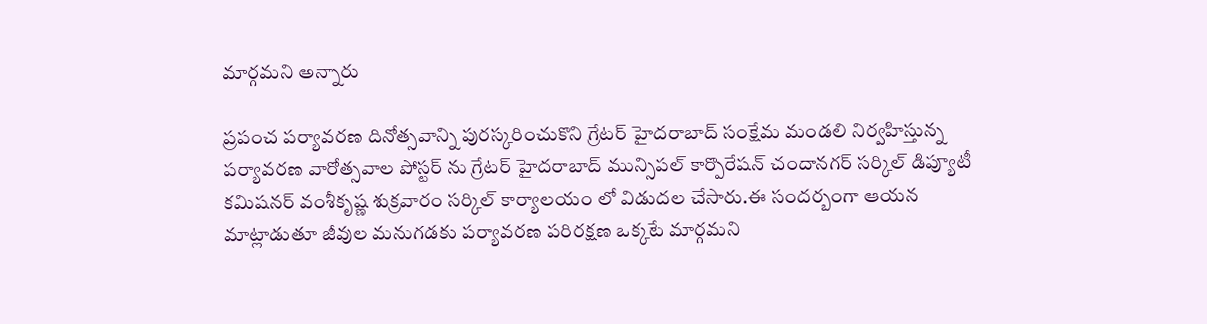మార్గమని అన్నారు

ప్రపంచ పర్యావరణ దినోత్సవాన్ని పురస్కరించుకొని గ్రేటర్ హైదరాబాద్ సంక్షేమ మండలి నిర్వహిస్తున్న పర్యావరణ వారోత్సవాల పోస్టర్ ను గ్రేటర్ హైదరాబాద్ మున్సిపల్ కార్పొరేషన్ చందానగర్ సర్కిల్ డిప్యూటీ కమిషనర్ వంశీకృష్ణ శుక్రవారం సర్కిల్ కార్యాలయం లో విడుదల చేసారు.ఈ సందర్బంగా ఆయన మాట్లాడుతూ జీవుల మనుగడకు పర్యావరణ పరిరక్షణ ఒక్కటే మార్గమని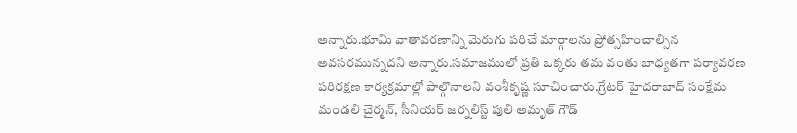అన్నారు.భూమి వాతావరణాన్ని మెరుగు పరిచే మార్గాలను ప్రోత్సహించాల్సిన అవసరమున్నదని అన్నారు.సమాజములో ప్రతి ఒక్కరు తమ వంతు బాధ్యతగా పర్యావరణ పరిరక్షణ కార్యక్రమాల్లో పాల్గొనాలని వంశీకృష్ణ సూచించారు.గ్రేటర్ హైదరాబాద్ సంక్షేమ మండలి చైర్మన్, సీనియర్ జర్నలిస్ట్ పులి అమృత్ గౌడ్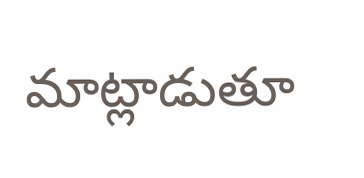మాట్లాడుతూ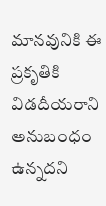మానవునికి ఈ ప్రకృతికి విడదీయరాని అనుబంధం ఉన్నదని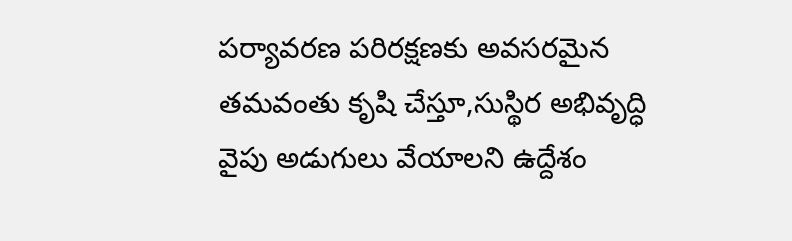పర్యావరణ పరిరక్షణకు అవసరమైన తమవంతు కృషి చేస్తూ,సుస్థిర అభివృద్ధి వైపు అడుగులు వేయాలని ఉద్దేశం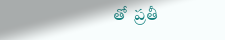తో  ప్రతీ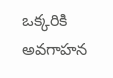ఒక్కరికి అవగాహన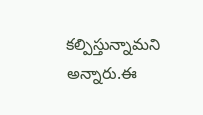కల్పిస్తున్నామని అన్నారు.ఈ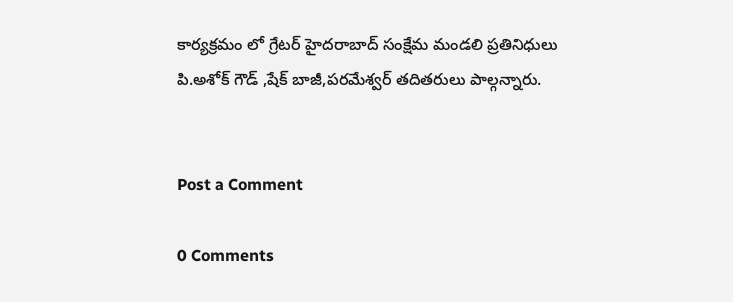కార్యక్రమం లో గ్రేటర్ హైదరాబాద్ సంక్షేమ మండలి ప్రతినిధులు పి.అశోక్ గౌడ్ ,షేక్ బాజీ,పరమేశ్వర్ తదితరులు పాల్గన్నారు.


Post a Comment

0 Comments